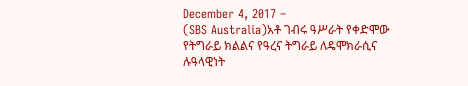December 4, 2017 –
(SBS Australia)አቶ ገብሩ ዓሥራት የቀድሞው የትግራይ ክልልና የዓረና ትግራይ ለዴሞክራሲና ሉዓላዊነት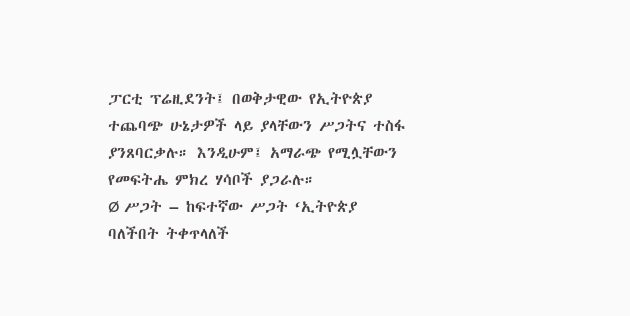ፓርቲ ፕሬዚደንት፤ በወቅታዊው የኢትዮጵያ ተጨባጭ ሁኔታዎች ላይ ያላቸውን ሥጋትና ተስፋ ያንጸባርቃሉ። እንዲሁም፤ አማራጭ የሚሏቸውን የመፍትሔ ምክረ ሃሳቦች ያጋራሉ።
Ø ሥጋት – ከፍተኛው ሥጋት ‘ኢትዮጵያ ባለችበት ትቀጥላለች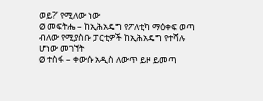ወይ?’ የሚለው ነው
Ø መፍትሔ – ከኢሕአዴግ የፖለቲካ ማዕቀፍ ወጣ ብለው የሚያስቡ ፓርቲዎች ከኢሕአዴግ የተሻሉ ሆነው መገኘት
Ø ተስፋ – ቀውሱ አዲስ ለውጥ ይዞ ይመጣ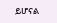ይሆናል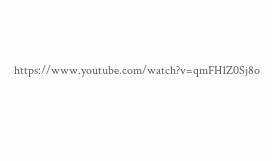https://www.youtube.com/watch?v=qmFH1Z0Sj8o